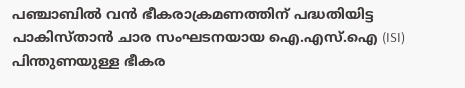പഞ്ചാബിൽ വൻ ഭീകരാക്രമണത്തിന് പദ്ധതിയിട്ട പാകിസ്താൻ ചാര സംഘടനയായ ഐ.എസ്.ഐ (ISI) പിന്തുണയുള്ള ഭീകര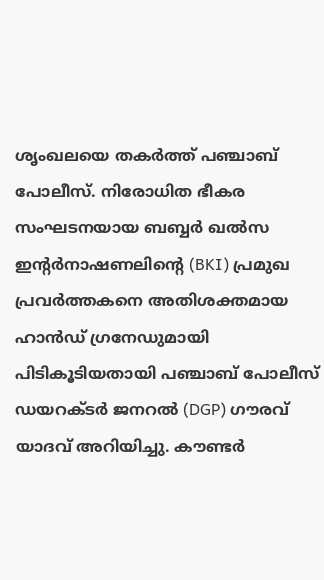ശൃംഖലയെ തകർത്ത് പഞ്ചാബ് പോലീസ്. നിരോധിത ഭീകര സംഘടനയായ ബബ്ബർ ഖൽസ ഇന്റർനാഷണലിന്റെ (BKI) പ്രമുഖ പ്രവർത്തകനെ അതിശക്തമായ ഹാൻഡ് ഗ്രനേഡുമായി പിടികൂടിയതായി പഞ്ചാബ് പോലീസ് ഡയറക്ടർ ജനറൽ (DGP) ഗൗരവ് യാദവ് അറിയിച്ചു. കൗണ്ടർ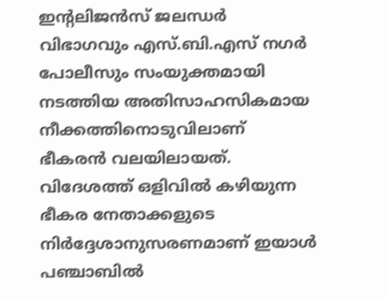ഇന്റലിജൻസ് ജലന്ധർ വിഭാഗവും എസ്.ബി.എസ് നഗർ പോലീസും സംയുക്തമായി നടത്തിയ അതിസാഹസികമായ നീക്കത്തിനൊടുവിലാണ് ഭീകരൻ വലയിലായത്.
വിദേശത്ത് ഒളിവിൽ കഴിയുന്ന ഭീകര നേതാക്കളുടെ നിർദ്ദേശാനുസരണമാണ് ഇയാൾ പഞ്ചാബിൽ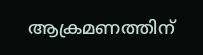ആക്രമണത്തിന്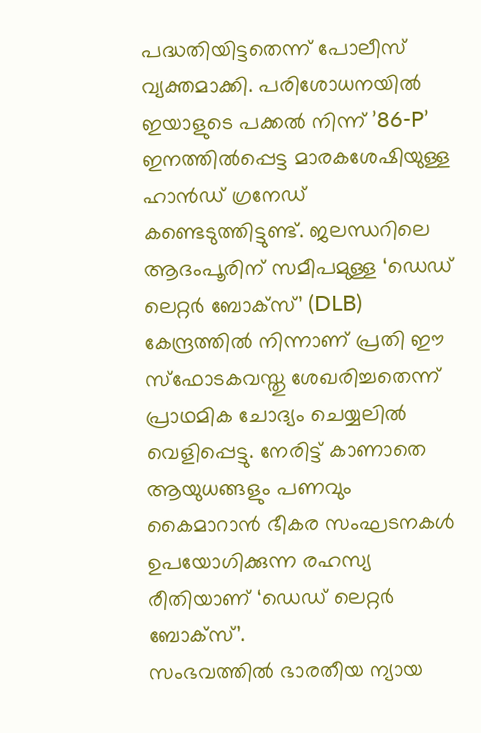പദ്ധതിയിട്ടതെന്ന് പോലീസ് വ്യക്തമാക്കി. പരിശോധനയിൽ ഇയാളുടെ പക്കൽ നിന്ന് ’86-P’ ഇനത്തിൽപ്പെട്ട മാരകശേഷിയുള്ള ഹാൻഡ് ഗ്രനേഡ് കണ്ടെടുത്തിട്ടുണ്ട്. ജലന്ധറിലെ ആദംപൂരിന് സമീപമുള്ള ‘ഡെഡ് ലെറ്റർ ബോക്സ്’ (DLB) കേന്ദ്രത്തിൽ നിന്നാണ് പ്രതി ഈ സ്ഫോടകവസ്തു ശേഖരിച്ചതെന്ന് പ്രാഥമിക ചോദ്യം ചെയ്യലിൽ വെളിപ്പെട്ടു. നേരിട്ട് കാണാതെ ആയുധങ്ങളും പണവും കൈമാറാൻ ഭീകര സംഘടനകൾ ഉപയോഗിക്കുന്ന രഹസ്യ രീതിയാണ് ‘ഡെഡ് ലെറ്റർ ബോക്സ്’.
സംഭവത്തിൽ ഭാരതീയ ന്യായ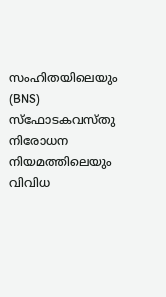സംഹിതയിലെയും (BNS) സ്ഫോടകവസ്തു നിരോധന നിയമത്തിലെയും വിവിധ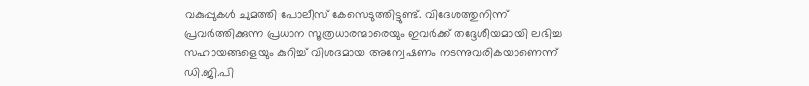വകുപ്പുകൾ ചുമത്തി പോലീസ് കേസെടുത്തിട്ടുണ്ട്. വിദേശത്തുനിന്ന് പ്രവർത്തിക്കുന്ന പ്രധാന സൂത്രധാരന്മാരെയും ഇവർക്ക് തദ്ദേശീയമായി ലഭിച്ച സഹായങ്ങളെയും കുറിച്ച് വിശദമായ അന്വേഷണം നടന്നുവരികയാണെന്ന് ഡി.ജി.പി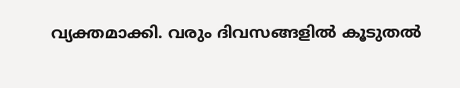വ്യക്തമാക്കി. വരും ദിവസങ്ങളിൽ കൂടുതൽ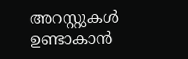അറസ്റ്റുകൾ ഉണ്ടാകാൻ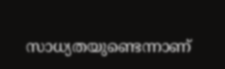സാധ്യതയുണ്ടെന്നാണ്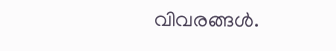വിവരങ്ങൾ.